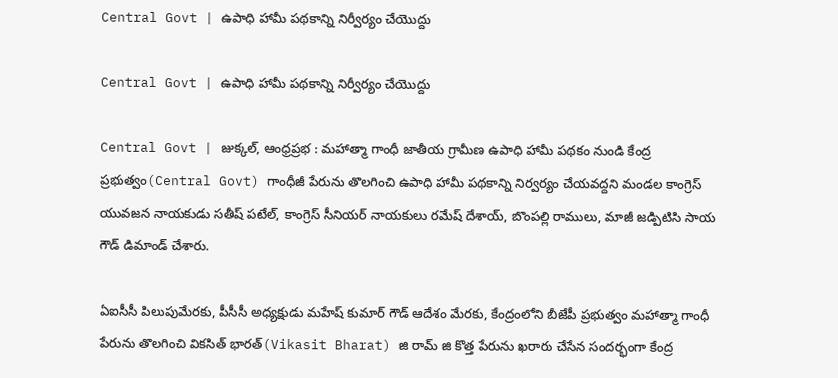Central Govt | ఉపాధి హామీ పథకాన్ని నిర్వీర్యం చేయొద్దు

Central Govt | ఉపాధి హామీ పథకాన్ని నిర్వీర్యం చేయొద్దు

Central Govt | జుక్కల్, ఆంధ్రప్రభ : మహాత్మా గాంధీ జాతీయ గ్రామీణ ఉపాధి హామీ పథకం నుండి కేంద్ర ప్రభుత్వం(Central Govt) గాంధీజీ పేరును తొలగించి ఉపాధి హామీ పథకాన్ని నిర్వర్యం చేయవద్దని మండల కాంగ్రెస్ యువజన నాయకుడు సతీష్ పటేల్, కాంగ్రెస్ సీనియర్ నాయకులు రమేష్ దేశాయ్, బొంపల్లి రాములు, మాజీ జడ్పిటిసి సాయ గౌడ్ డిమాండ్ చేశారు.

ఏఐసీసీ పిలుపుమేరకు, పీసీసీ అధ్యక్షుడు మహేష్ కుమార్ గౌడ్ ఆదేశం మేరకు, కేంద్రంలోని బీజేపీ ప్రభుత్వం మహాత్మా గాంధీ పేరును తొలగించి వికసిత్ భారత్(Vikasit Bharat) జి రామ్ జి కొత్త పేరును ఖరారు చేసేన‌ సందర్భంగా కేంద్ర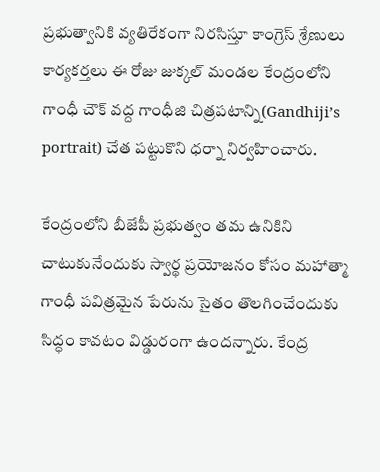ప్రభుత్వానికి వ్యతిరేకంగా నిరసిస్తూ కాంగ్రెస్ శ్రేణులు కార్యకర్తలు ఈ రోజు జుక్కల్ మండల కేంద్రంలోని గాంధీ చౌక్ వద్ద గాంధీజి చిత్రపటాన్ని(Gandhiji’s portrait) చేత పట్టుకొని ధర్నా నిర్వహించారు.

కేంద్రంలోని బీజేపీ ప్రభుత్వం తమ ఉనికిని చాటుకునేందుకు స్వార్థ ప్రయోజనం కోసం మహాత్మా గాంధీ పవిత్రమైన పేరును సైతం తొలగించేందుకు సిద్ధం కావటం విడ్డురంగా ఉందన్నారు. కేంద్ర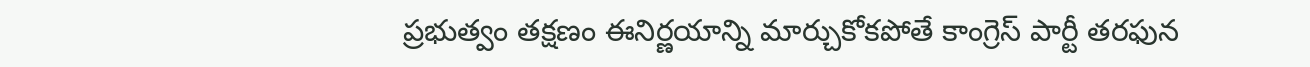ప్రభుత్వం తక్షణం ఈనిర్ణయాన్ని మార్చుకోకపోతే కాంగ్రెస్ పార్టీ తరఫున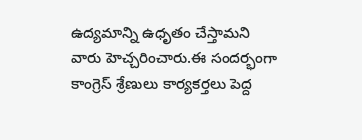ఉద్యమాన్ని ఉధృతం చేస్తామని వారు హెచ్చరించారు.ఈ సందర్భంగా కాంగ్రెస్ శ్రేణులు కార్యకర్తలు పెద్ద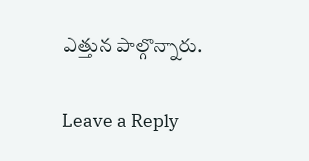ఎత్తున పాల్గొన్నారు.

Leave a Reply